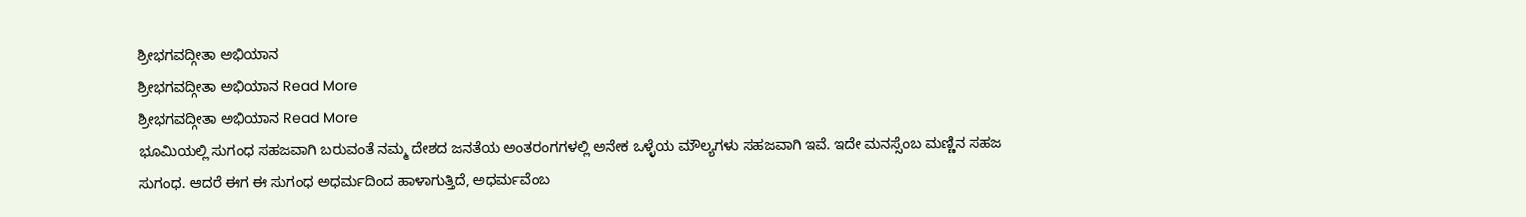ಶ್ರೀಭಗವದ್ಗೀತಾ ಅಭಿಯಾನ
ಶ್ರೀಭಗವದ್ಗೀತಾ ಅಭಿಯಾನ Read More
ಶ್ರೀಭಗವದ್ಗೀತಾ ಅಭಿಯಾನ Read More
ಭೂಮಿಯಲ್ಲಿ ಸುಗಂಧ ಸಹಜವಾಗಿ ಬರುವಂತೆ ನಮ್ಮ ದೇಶದ ಜನತೆಯ ಅಂತರಂಗಗಳಲ್ಲಿ ಅನೇಕ ಒಳ್ಳೆಯ ಮೌಲ್ಯಗಳು ಸಹಜವಾಗಿ ಇವೆ. ಇದೇ ಮನಸ್ಸೆಂಬ ಮಣ್ಣಿನ ಸಹಜ ಸುಗಂಧ. ಆದರೆ ಈಗ ಈ ಸುಗಂಧ ಅಧರ್ಮದಿಂದ ಹಾಳಾಗುತ್ತಿದೆ, ಅಧರ್ಮವೆಂಬ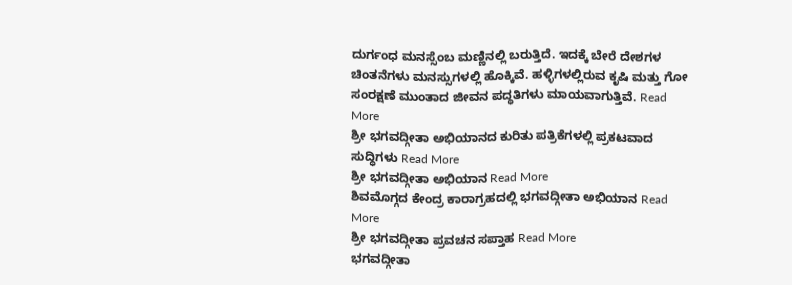ದುರ್ಗಂಧ ಮನಸ್ಸೆಂಬ ಮಣ್ಣಿನಲ್ಲಿ ಬರುತ್ತಿದೆ. ಇದಕ್ಕೆ ಬೇರೆ ದೇಶಗಳ ಚಿಂತನೆಗಳು ಮನಸ್ಸುಗಳಲ್ಲಿ ಹೊಕ್ಕಿವೆ. ಹಳ್ಳಿಗಳಲ್ಲಿರುವ ಕೃಷಿ ಮತ್ತು ಗೋ ಸಂರಕ್ಷಣೆ ಮುಂತಾದ ಜೀವನ ಪದ್ಧತಿಗಳು ಮಾಯವಾಗುತ್ತಿವೆ. Read More
ಶ್ರೀ ಭಗವದ್ಗೀತಾ ಅಭಿಯಾನದ ಕುರಿತು ಪತ್ರಿಕೆಗಳಲ್ಲಿ ಪ್ರಕಟವಾದ ಸುದ್ಧಿಗಳು Read More
ಶ್ರೀ ಭಗವದ್ಗೀತಾ ಅಭಿಯಾನ Read More
ಶಿವಮೊಗ್ಗದ ಕೇಂದ್ರ ಕಾರಾಗ್ರಹದಲ್ಲಿ ಭಗವದ್ಗೀತಾ ಅಭಿಯಾನ Read More
ಶ್ರೀ ಭಗವದ್ಗೀತಾ ಪ್ರವಚನ ಸಪ್ತಾಹ Read More
ಭಗವದ್ಗೀತಾ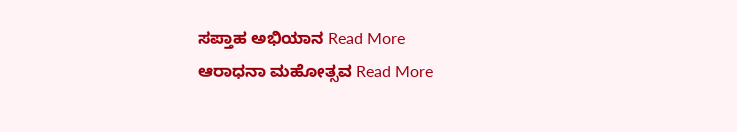ಸಪ್ತಾಹ ಅಭಿಯಾನ Read More
ಆರಾಧನಾ ಮಹೋತ್ಸವ Read More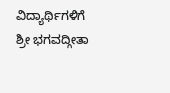ವಿದ್ಯಾರ್ಥಿಗಳಿಗೆ ಶ್ರೀ ಭಗವದ್ಗೀತಾ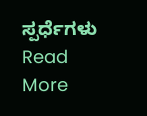ಸ್ಪರ್ಧೆಗಳು Read More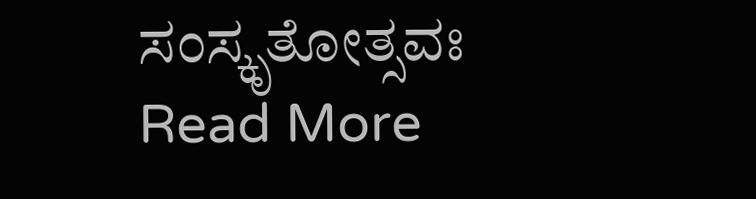ಸಂಸ್ಕೃತೋತ್ಸವಃ Read More